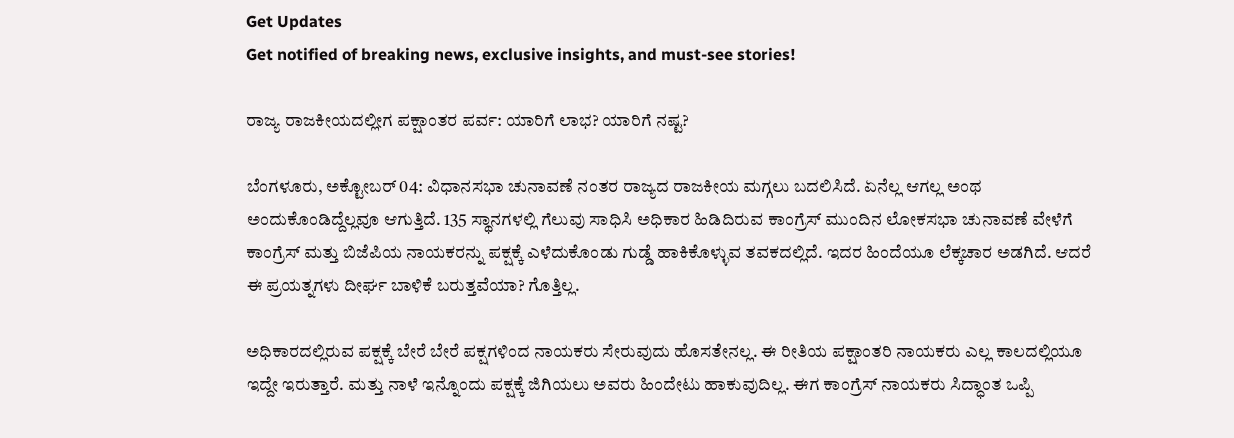Get Updates
Get notified of breaking news, exclusive insights, and must-see stories!

ರಾಜ್ಯ ರಾಜಕೀಯದಲ್ಲೀಗ ಪಕ್ಷಾಂತರ ಪರ್ವ: ಯಾರಿಗೆ ಲಾಭ? ಯಾರಿಗೆ ನಷ್ಟ?

ಬೆಂಗಳೂರು, ಅಕ್ಟೋಬರ್‌ 04: ವಿಧಾನಸಭಾ ಚುನಾವಣೆ ನಂತರ ರಾಜ್ಯದ ರಾಜಕೀಯ ಮಗ್ಗಲು ಬದಲಿಸಿದೆ. ಏನೆಲ್ಲ ಆಗಲ್ಲ ಅಂಥ ಅಂದುಕೊಂಡಿದ್ದೆಲ್ಲವೂ ಆಗುತ್ತಿದೆ. 135 ಸ್ಥಾನಗಳಲ್ಲಿ ಗೆಲುವು ಸಾಧಿಸಿ ಅಧಿಕಾರ ಹಿಡಿದಿರುವ ಕಾಂಗ್ರೆಸ್ ಮುಂದಿನ ಲೋಕಸಭಾ ಚುನಾವಣೆ ವೇಳೆಗೆ ಕಾಂಗ್ರೆಸ್ ಮತ್ತು ಬಿಜೆಪಿಯ ನಾಯಕರನ್ನು ಪಕ್ಷಕ್ಕೆ ಎಳೆದುಕೊಂಡು ಗುಡ್ಡೆ ಹಾಕಿಕೊಳ್ಳುವ ತವಕದಲ್ಲಿದೆ. ಇದರ ಹಿಂದೆಯೂ ಲೆಕ್ಕಚಾರ ಅಡಗಿದೆ. ಆದರೆ ಈ ಪ್ರಯತ್ನಗಳು ದೀರ್ಘ ಬಾಳಿಕೆ ಬರುತ್ತವೆಯಾ? ಗೊತ್ತಿಲ್ಲ.

ಅಧಿಕಾರದಲ್ಲಿರುವ ಪಕ್ಷಕ್ಕೆ ಬೇರೆ ಬೇರೆ ಪಕ್ಷಗಳಿಂದ ನಾಯಕರು ಸೇರುವುದು ಹೊಸತೇನಲ್ಲ. ಈ ರೀತಿಯ ಪಕ್ಷಾಂತರಿ ನಾಯಕರು ಎಲ್ಲ ಕಾಲದಲ್ಲಿಯೂ ಇದ್ದೇ ಇರುತ್ತಾರೆ. ಮತ್ತು ನಾಳೆ ಇನ್ನೊಂದು ಪಕ್ಷಕ್ಕೆ ಜಿಗಿಯಲು ಅವರು ಹಿಂದೇಟು ಹಾಕುವುದಿಲ್ಲ. ಈಗ ಕಾಂಗ್ರೆಸ್ ನಾಯಕರು ಸಿದ್ಧಾಂತ ಒಪ್ಪಿ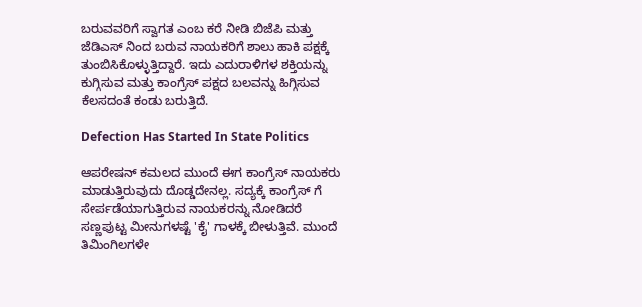ಬರುವವರಿಗೆ ಸ್ವಾಗತ ಎಂಬ ಕರೆ ನೀಡಿ ಬಿಜೆಪಿ ಮತ್ತು ಜೆಡಿಎಸ್ ನಿಂದ ಬರುವ ನಾಯಕರಿಗೆ ಶಾಲು ಹಾಕಿ ಪಕ್ಷಕ್ಕೆ ತುಂಬಿಸಿಕೊಳ್ಳುತ್ತಿದ್ದಾರೆ. ಇದು ಎದುರಾಳಿಗಳ ಶಕ್ತಿಯನ್ನು ಕುಗ್ಗಿಸುವ ಮತ್ತು ಕಾಂಗ್ರೆಸ್ ಪಕ್ಷದ ಬಲವನ್ನು ಹಿಗ್ಗಿಸುವ ಕೆಲಸದಂತೆ ಕಂಡು ಬರುತ್ತಿದೆ.

Defection Has Started In State Politics

ಆಪರೇಷನ್ ಕಮಲದ ಮುಂದೆ ಈಗ ಕಾಂಗ್ರೆಸ್ ನಾಯಕರು ಮಾಡುತ್ತಿರುವುದು ದೊಡ್ಡದೇನಲ್ಲ. ಸದ್ಯಕ್ಕೆ ಕಾಂಗ್ರೆಸ್ ಗೆ ಸೇರ್ಪಡೆಯಾಗುತ್ತಿರುವ ನಾಯಕರನ್ನು ನೋಡಿದರೆ ಸಣ್ಣಪುಟ್ಟ ಮೀನುಗಳಷ್ಟೆ 'ಕೈ' ಗಾಳಕ್ಕೆ ಬೀಳುತ್ತಿವೆ. ಮುಂದೆ ತಿಮಿಂಗಿಲಗಳೇ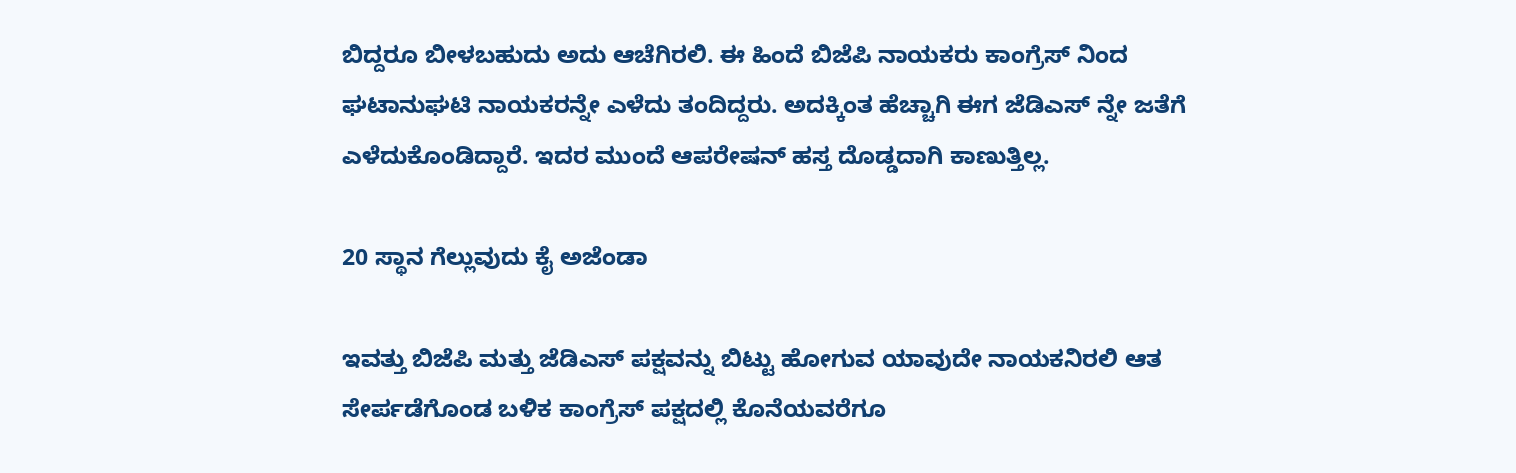ಬಿದ್ದರೂ ಬೀಳಬಹುದು ಅದು ಆಚೆಗಿರಲಿ. ಈ ಹಿಂದೆ ಬಿಜೆಪಿ ನಾಯಕರು ಕಾಂಗ್ರೆಸ್ ನಿಂದ ಘಟಾನುಘಟಿ ನಾಯಕರನ್ನೇ ಎಳೆದು ತಂದಿದ್ದರು. ಅದಕ್ಕಿಂತ ಹೆಚ್ಚಾಗಿ ಈಗ ಜೆಡಿಎಸ್ ನ್ನೇ ಜತೆಗೆ ಎಳೆದುಕೊಂಡಿದ್ದಾರೆ. ಇದರ ಮುಂದೆ ಆಪರೇಷನ್ ಹಸ್ತ ದೊಡ್ಡದಾಗಿ ಕಾಣುತ್ತಿಲ್ಲ.

20 ಸ‍್ಥಾನ ಗೆಲ್ಲುವುದು ಕೈ ಅಜೆಂಡಾ

ಇವತ್ತು ಬಿಜೆಪಿ ಮತ್ತು ಜೆಡಿಎಸ್ ಪಕ್ಷವನ್ನು ಬಿಟ್ಟು ಹೋಗುವ ಯಾವುದೇ ನಾಯಕನಿರಲಿ ಆತ ಸೇರ್ಪಡೆಗೊಂಡ ಬಳಿಕ ಕಾಂಗ್ರೆಸ್ ಪಕ್ಷದಲ್ಲಿ ಕೊನೆಯವರೆಗೂ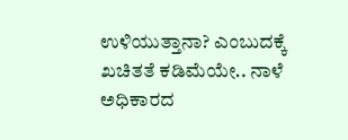ಉಳಿಯುತ್ತಾನಾ? ಎಂಬುದಕ್ಕೆ ಖಚಿತತೆ ಕಡಿಮೆಯೇ.. ನಾಳೆ ಅಧಿಕಾರದ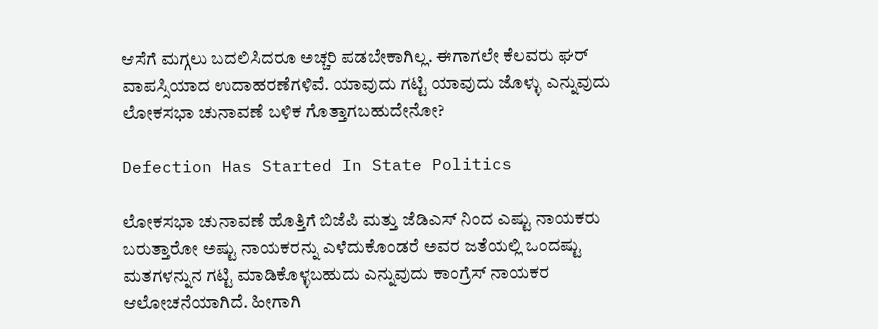ಆಸೆಗೆ ಮಗ್ಗಲು ಬದಲಿಸಿದರೂ ಅಚ್ಚರಿ ಪಡಬೇಕಾಗಿಲ್ಲ. ಈಗಾಗಲೇ ಕೆಲವರು ಘರ್ ವಾಪಸ್ಸಿಯಾದ ಉದಾಹರಣೆಗಳಿವೆ. ಯಾವುದು ಗಟ್ಟಿ ಯಾವುದು ಜೊಳ್ಳು ಎನ್ನುವುದು ಲೋಕಸಭಾ ಚುನಾವಣೆ ಬಳಿಕ ಗೊತ್ತಾಗಬಹುದೇನೋ?

Defection Has Started In State Politics

ಲೋಕಸಭಾ ಚುನಾವಣೆ ಹೊತ್ತಿಗೆ ಬಿಜೆಪಿ ಮತ್ತು ಜೆಡಿಎಸ್ ನಿಂದ ಎಷ್ಟು ನಾಯಕರು ಬರುತ್ತಾರೋ ಅಷ್ಟು ನಾಯಕರನ್ನು ಎಳೆದುಕೊಂಡರೆ ಅವರ ಜತೆಯಲ್ಲಿ ಒಂದಷ್ಟು ಮತಗಳನ್ನುನ ಗಟ್ಟಿ ಮಾಡಿಕೊಳ್ಳಬಹುದು ಎನ್ನುವುದು ಕಾಂಗ್ರೆಸ್ ನಾಯಕರ ಆಲೋಚನೆಯಾಗಿದೆ. ಹೀಗಾಗಿ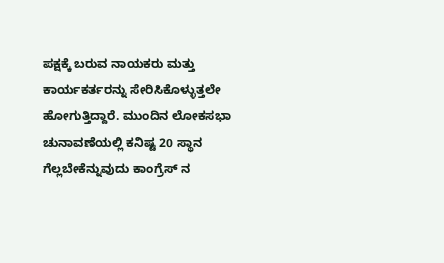ಪಕ್ಷಕ್ಕೆ ಬರುವ ನಾಯಕರು ಮತ್ತು ಕಾರ್ಯಕರ್ತರನ್ನು ಸೇರಿಸಿಕೊಳ್ಳುತ್ತಲೇ ಹೋಗುತ್ತಿದ್ದಾರೆ. ಮುಂದಿನ ಲೋಕಸಭಾ ಚುನಾವಣೆಯಲ್ಲಿ ಕನಿಷ್ಟ 20 ಸ್ಥಾನ ಗೆಲ್ಲಬೇಕೆನ್ನುವುದು ಕಾಂಗ್ರೆಸ್ ನ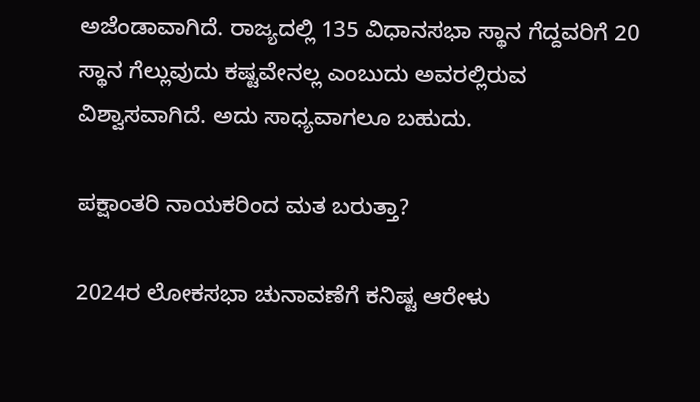ಅಜೆಂಡಾವಾಗಿದೆ. ರಾಜ್ಯದಲ್ಲಿ 135 ವಿಧಾನಸಭಾ ಸ್ಥಾನ ಗೆದ್ದವರಿಗೆ 20 ಸ‍್ಥಾನ ಗೆಲ್ಲುವುದು ಕಷ್ಟವೇನಲ್ಲ ಎಂಬುದು ಅವರಲ್ಲಿರುವ ವಿಶ್ವಾಸವಾಗಿದೆ. ಅದು ಸಾಧ‍್ಯವಾಗಲೂ ಬಹುದು.

ಪಕ್ಷಾಂತರಿ ನಾಯಕರಿಂದ ಮತ ಬರುತ್ತಾ?

2024ರ ಲೋಕಸಭಾ ಚುನಾವಣೆಗೆ ಕನಿಷ್ಟ ಆರೇಳು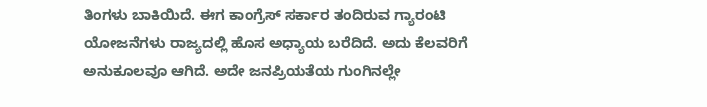ತಿಂಗಳು ಬಾಕಿಯಿದೆ. ಈಗ ಕಾಂಗ್ರೆಸ್ ಸರ್ಕಾರ ತಂದಿರುವ ಗ್ಯಾರಂಟಿ ಯೋಜನೆಗಳು ರಾಜ್ಯದಲ್ಲಿ ಹೊಸ ಅಧ‍್ಯಾಯ ಬರೆದಿದೆ. ಅದು ಕೆಲವರಿಗೆ ಅನುಕೂಲವೂ ಆಗಿದೆ. ಅದೇ ಜನಪ್ರಿಯತೆಯ ಗುಂಗಿನಲ್ಲೇ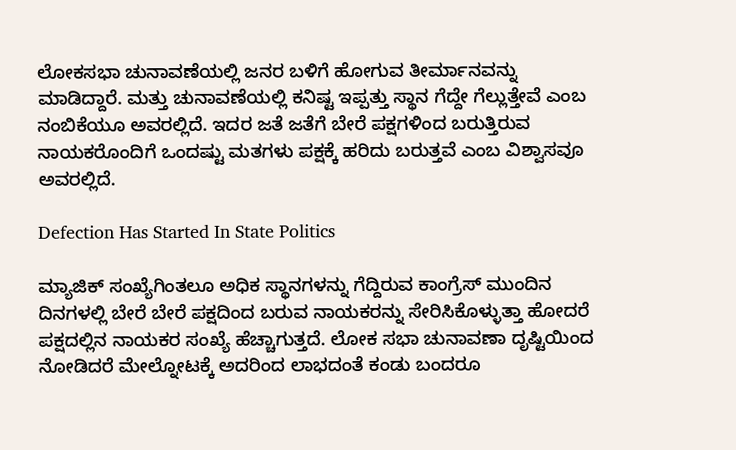ಲೋಕಸಭಾ ಚುನಾವಣೆಯಲ್ಲಿ ಜನರ ಬಳಿಗೆ ಹೋಗುವ ತೀರ್ಮಾನವನ್ನು ಮಾಡಿದ್ದಾರೆ. ಮತ್ತು ಚುನಾವಣೆಯಲ್ಲಿ ಕನಿಷ್ಟ ಇಪ್ಪತ್ತು ಸ್ಥಾನ ಗೆದ್ದೇ ಗೆಲ್ಲುತ್ತೇವೆ ಎಂಬ ನಂಬಿಕೆಯೂ ಅವರಲ್ಲಿದೆ. ಇದರ ಜತೆ ಜತೆಗೆ ಬೇರೆ ಪಕ್ಷಗಳಿಂದ ಬರುತ್ತಿರುವ ನಾಯಕರೊಂದಿಗೆ ಒಂದಷ್ಟು ಮತಗಳು ಪಕ್ಷಕ್ಕೆ ಹರಿದು ಬರುತ್ತವೆ ಎಂಬ ವಿಶ್ವಾಸವೂ ಅವರಲ್ಲಿದೆ.

Defection Has Started In State Politics

ಮ್ಯಾಜಿಕ್ ಸಂಖ್ಯೆಗಿಂತಲೂ ಅಧಿಕ ಸ‍್ಥಾನಗಳನ್ನು ಗೆದ್ದಿರುವ ಕಾಂಗ್ರೆಸ್ ಮುಂದಿನ ದಿನಗಳಲ್ಲಿ ಬೇರೆ ಬೇರೆ ಪಕ್ಷದಿಂದ ಬರುವ ನಾಯಕರನ್ನು ಸೇರಿಸಿಕೊಳ್ಳುತ್ತಾ ಹೋದರೆ ಪಕ್ಷದಲ್ಲಿನ ನಾಯಕರ ಸಂಖ್ಯೆ ಹೆಚ್ಚಾಗುತ್ತದೆ. ಲೋಕ ಸಭಾ ಚುನಾವಣಾ ದೃಷ್ಟಿಯಿಂದ ನೋಡಿದರೆ ಮೇಲ್ನೋಟಕ್ಕೆ ಅದರಿಂದ ಲಾಭದಂತೆ ಕಂಡು ಬಂದರೂ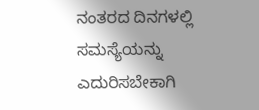ನಂತರದ ದಿನಗಳಲ್ಲಿ ಸಮಸ್ಯೆಯನ್ನು ಎದುರಿಸಬೇಕಾಗಿ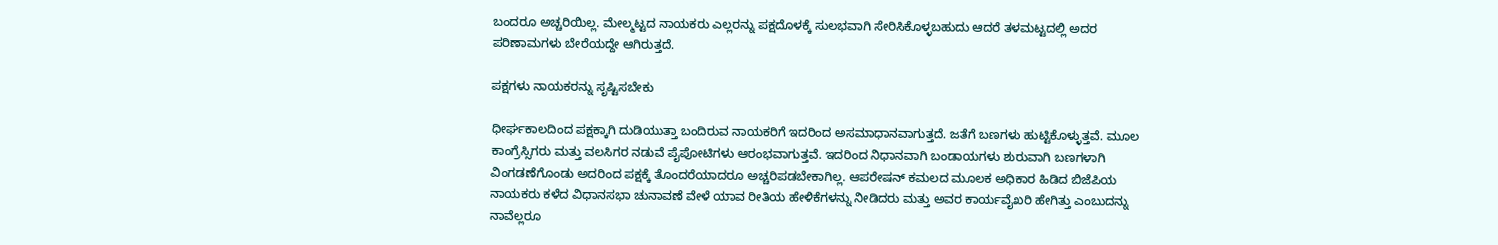ಬಂದರೂ ಅಚ್ಚರಿಯಿಲ್ಲ. ಮೇಲ್ಮಟ್ಟದ ನಾಯಕರು ಎಲ್ಲರನ್ನು ಪಕ್ಷದೊಳಕ್ಕೆ ಸುಲಭವಾಗಿ ಸೇರಿಸಿಕೊಳ್ಳಬಹುದು ಆದರೆ ತಳಮಟ್ಟದಲ್ಲಿ ಅದರ ಪರಿಣಾಮಗಳು ಬೇರೆಯದ್ದೇ ಆಗಿರುತ್ತದೆ.

ಪಕ್ಷಗಳು ನಾಯಕರನ್ನು ಸೃಷ್ಟಿಸಬೇಕು

ಧೀರ್ಘಕಾಲದಿಂದ ಪಕ್ಷಕ್ಕಾಗಿ ದುಡಿಯುತ್ತಾ ಬಂದಿರುವ ನಾಯಕರಿಗೆ ಇದರಿಂದ ಅಸಮಾಧಾನವಾಗುತ್ತದೆ. ಜತೆಗೆ ಬಣಗಳು ಹುಟ್ಟಿಕೊಳ್ಳುತ್ತವೆ. ಮೂಲ ಕಾಂಗ್ರೆಸ್ಸಿಗರು ಮತ್ತು ವಲಸಿಗರ ನಡುವೆ ಪೈಪೋಟಿಗಳು ಆರಂಭವಾಗುತ್ತವೆ. ಇದರಿಂದ ನಿಧಾನವಾಗಿ ಬಂಡಾಯಗಳು ಶುರುವಾಗಿ ಬಣಗಳಾಗಿ ವಿಂಗಡಣೆಗೊಂಡು ಅದರಿಂದ ಪಕ್ಷಕ್ಕೆ ತೊಂದರೆಯಾದರೂ ಅಚ್ಚರಿಪಡಬೇಕಾಗಿಲ್ಲ. ಆಪರೇಷನ್ ಕಮಲದ ಮೂಲಕ ಅಧಿಕಾರ ಹಿಡಿದ ಬಿಜೆಪಿಯ ನಾಯಕರು ಕಳೆದ ವಿಧಾನಸಭಾ ಚುನಾವಣೆ ವೇಳೆ ಯಾವ ರೀತಿಯ ಹೇಳಿಕೆಗಳನ್ನು ನೀಡಿದರು ಮತ್ತು ಅವರ ಕಾರ್ಯವೈಖರಿ ಹೇಗಿತ್ತು ಎಂಬುದನ್ನು ನಾವೆಲ್ಲರೂ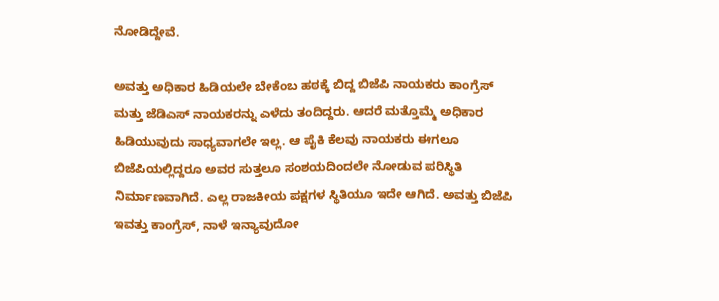ನೋಡಿದ್ದೇವೆ.

ಅವತ್ತು ಅಧಿಕಾರ ಹಿಡಿಯಲೇ ಬೇಕೆಂಬ ಹಠಕ್ಕೆ ಬಿದ್ದ ಬಿಜೆಪಿ ನಾಯಕರು ಕಾಂಗ್ರೆಸ್ ಮತ್ತು ಜೆಡಿಎಸ್ ನಾಯಕರನ್ನು ಎಳೆದು ತಂದಿದ್ದರು. ಆದರೆ ಮತ್ತೊಮ್ಮೆ ಅಧಿಕಾರ ಹಿಡಿಯುವುದು ಸಾಧ್ಯವಾಗಲೇ ಇಲ್ಲ. ಆ ಪೈಕಿ ಕೆಲವು ನಾಯಕರು ಈಗಲೂ ಬಿಜೆಪಿಯಲ್ಲಿದ್ದರೂ ಅವರ ಸುತ್ತಲೂ ಸಂಶಯದಿಂದಲೇ ನೋಡುವ ಪರಿಸ‍್ಥಿತಿ ನಿರ್ಮಾಣವಾಗಿದೆ. ಎಲ್ಲ ರಾಜಕೀಯ ಪಕ್ಷಗಳ ಸ್ಥಿತಿಯೂ ಇದೇ ಆಗಿದೆ. ಅವತ್ತು ಬಿಜೆಪಿ ಇವತ್ತು ಕಾಂಗ್ರೆಸ್, ನಾಳೆ ಇನ್ಯಾವುದೋ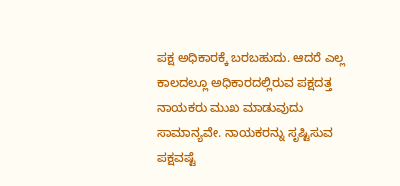ಪಕ್ಷ ಅಧಿಕಾರಕ್ಕೆ ಬರಬಹುದು. ಆದರೆ ಎಲ್ಲ ಕಾಲದಲ್ಲೂ ಅಧಿಕಾರದಲ್ಲಿರುವ ಪಕ್ಷದತ್ತ ನಾಯಕರು ಮುಖ ಮಾಡುವುದು ಸಾಮಾನ್ಯವೇ. ನಾಯಕರನ್ನು ಸೃಷ್ಟಿಸುವ ಪಕ್ಷವಷ್ಟೆ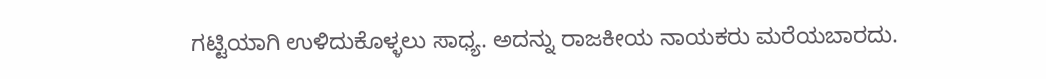ಗಟ್ಟಿಯಾಗಿ ಉಳಿದುಕೊಳ್ಳಲು ಸಾಧ‍್ಯ. ಅದನ್ನು ರಾಜಕೀಯ ನಾಯಕರು ಮರೆಯಬಾರದು.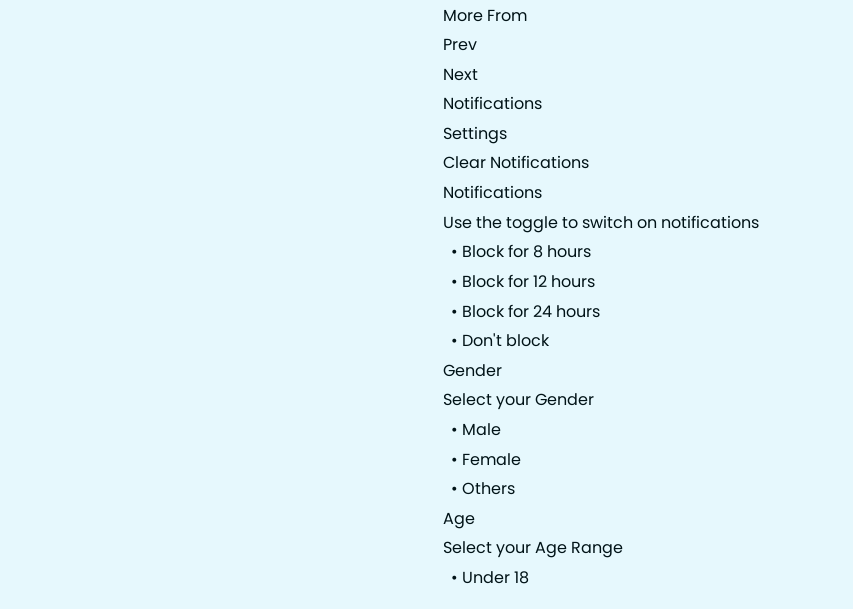More From
Prev
Next
Notifications
Settings
Clear Notifications
Notifications
Use the toggle to switch on notifications
  • Block for 8 hours
  • Block for 12 hours
  • Block for 24 hours
  • Don't block
Gender
Select your Gender
  • Male
  • Female
  • Others
Age
Select your Age Range
  • Under 18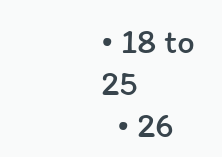• 18 to 25
  • 26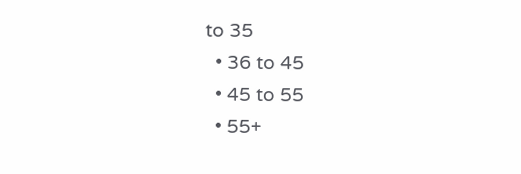to 35
  • 36 to 45
  • 45 to 55
  • 55+